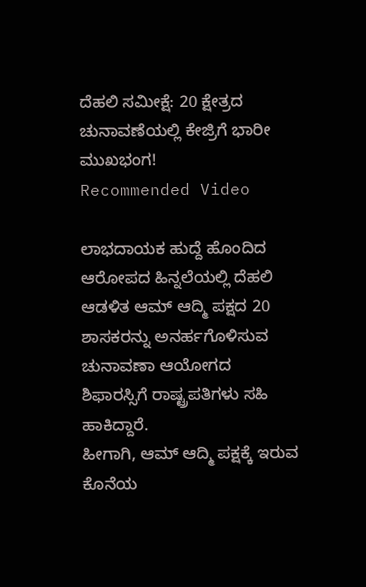ದೆಹಲಿ ಸಮೀಕ್ಷೆ: 20 ಕ್ಷೇತ್ರದ ಚುನಾವಣೆಯಲ್ಲಿ ಕೇಜ್ರಿಗೆ ಭಾರೀ ಮುಖಭಂಗ!
Recommended Video

ಲಾಭದಾಯಕ ಹುದ್ದೆ ಹೊಂದಿದ ಆರೋಪದ ಹಿನ್ನಲೆಯಲ್ಲಿ ದೆಹಲಿ ಆಡಳಿತ ಆಮ್ ಆದ್ಮಿ ಪಕ್ಷದ 20 ಶಾಸಕರನ್ನು ಅನರ್ಹಗೊಳಿಸುವ ಚುನಾವಣಾ ಆಯೋಗದ ಶಿಫಾರಸ್ಸಿಗೆ ರಾಷ್ಟ್ರಪತಿಗಳು ಸಹಿ ಹಾಕಿದ್ದಾರೆ.
ಹೀಗಾಗಿ, ಆಮ್ ಆದ್ಮಿ ಪಕ್ಷಕ್ಕೆ ಇರುವ ಕೊನೆಯ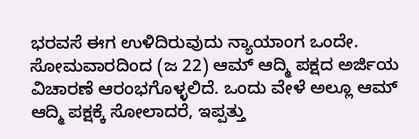ಭರವಸೆ ಈಗ ಉಳಿದಿರುವುದು ನ್ಯಾಯಾಂಗ ಒಂದೇ. ಸೋಮವಾರದಿಂದ (ಜ 22) ಆಮ್ ಆದ್ಮಿ ಪಕ್ಷದ ಅರ್ಜಿಯ ವಿಚಾರಣೆ ಆರಂಭಗೊಳ್ಳಲಿದೆ. ಒಂದು ವೇಳೆ ಅಲ್ಲೂ ಆಮ್ ಆದ್ಮಿ ಪಕ್ಷಕ್ಕೆ ಸೋಲಾದರೆ, ಇಪ್ಪತ್ತು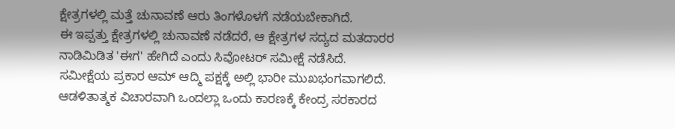ಕ್ಷೇತ್ರಗಳಲ್ಲಿ ಮತ್ತೆ ಚುನಾವಣೆ ಆರು ತಿಂಗಳೊಳಗೆ ನಡೆಯಬೇಕಾಗಿದೆ.
ಈ ಇಪ್ಪತ್ತು ಕ್ಷೇತ್ರಗಳಲ್ಲಿ ಚುನಾವಣೆ ನಡೆದರೆ, ಆ ಕ್ಷೇತ್ರಗಳ ಸದ್ಯದ ಮತದಾರರ ನಾಡಿಮಿಡಿತ 'ಈಗ' ಹೇಗಿದೆ ಎಂದು ಸಿವೋಟರ್ ಸಮೀಕ್ಷೆ ನಡೆಸಿದೆ. ಸಮೀಕ್ಷೆಯ ಪ್ರಕಾರ ಆಮ್ ಆದ್ಮಿ ಪಕ್ಷಕ್ಕೆ ಅಲ್ಲಿ ಭಾರೀ ಮುಖಭಂಗವಾಗಲಿದೆ.
ಆಡಳಿತಾತ್ಮಕ ವಿಚಾರವಾಗಿ ಒಂದಲ್ಲಾ ಒಂದು ಕಾರಣಕ್ಕೆ ಕೇಂದ್ರ ಸರಕಾರದ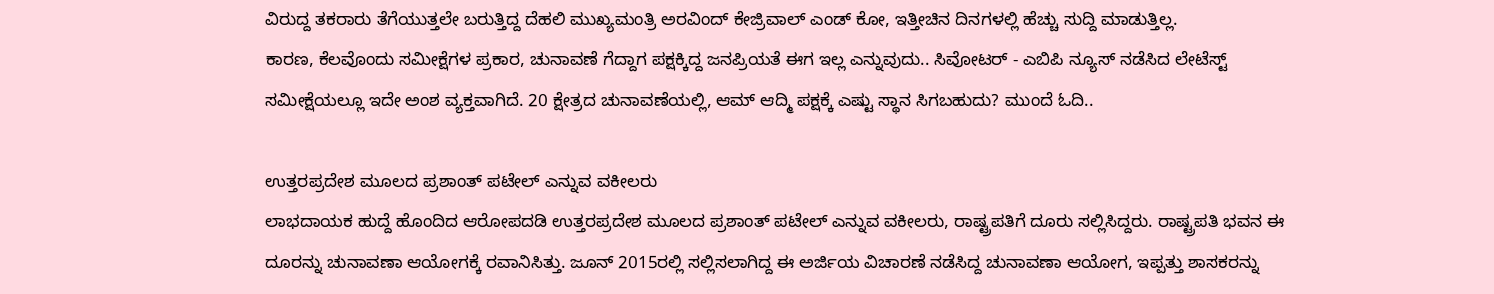ವಿರುದ್ದ ತಕರಾರು ತೆಗೆಯುತ್ತಲೇ ಬರುತ್ತಿದ್ದ ದೆಹಲಿ ಮುಖ್ಯಮಂತ್ರಿ ಅರವಿಂದ್ ಕೇಜ್ರಿವಾಲ್ ಎಂಡ್ ಕೋ, ಇತ್ತೀಚಿನ ದಿನಗಳಲ್ಲಿ ಹೆಚ್ಚು ಸುದ್ದಿ ಮಾಡುತ್ತಿಲ್ಲ.
ಕಾರಣ, ಕೆಲವೊಂದು ಸಮೀಕ್ಷೆಗಳ ಪ್ರಕಾರ, ಚುನಾವಣೆ ಗೆದ್ದಾಗ ಪಕ್ಷಕ್ಕಿದ್ದ ಜನಪ್ರಿಯತೆ ಈಗ ಇಲ್ಲ ಎನ್ನುವುದು.. ಸಿವೋಟರ್ - ಎಬಿಪಿ ನ್ಯೂಸ್ ನಡೆಸಿದ ಲೇಟೆಸ್ಟ್ ಸಮೀಕ್ಷೆಯಲ್ಲೂ ಇದೇ ಅಂಶ ವ್ಯಕ್ತವಾಗಿದೆ. 20 ಕ್ಷೇತ್ರದ ಚುನಾವಣೆಯಲ್ಲಿ, ಆಮ್ ಆದ್ಮಿ ಪಕ್ಷಕ್ಕೆ ಎಷ್ಟು ಸ್ಥಾನ ಸಿಗಬಹುದು? ಮುಂದೆ ಓದಿ..

ಉತ್ತರಪ್ರದೇಶ ಮೂಲದ ಪ್ರಶಾಂತ್ ಪಟೇಲ್ ಎನ್ನುವ ವಕೀಲರು
ಲಾಭದಾಯಕ ಹುದ್ದೆ ಹೊಂದಿದ ಆರೋಪದಡಿ ಉತ್ತರಪ್ರದೇಶ ಮೂಲದ ಪ್ರಶಾಂತ್ ಪಟೇಲ್ ಎನ್ನುವ ವಕೀಲರು, ರಾಷ್ಟ್ರಪತಿಗೆ ದೂರು ಸಲ್ಲಿಸಿದ್ದರು. ರಾಷ್ಟ್ರಪತಿ ಭವನ ಈ ದೂರನ್ನು ಚುನಾವಣಾ ಆಯೋಗಕ್ಕೆ ರವಾನಿಸಿತ್ತು. ಜೂನ್ 2015ರಲ್ಲಿ ಸಲ್ಲಿಸಲಾಗಿದ್ದ ಈ ಅರ್ಜಿಯ ವಿಚಾರಣೆ ನಡೆಸಿದ್ದ ಚುನಾವಣಾ ಆಯೋಗ, ಇಪ್ಪತ್ತು ಶಾಸಕರನ್ನು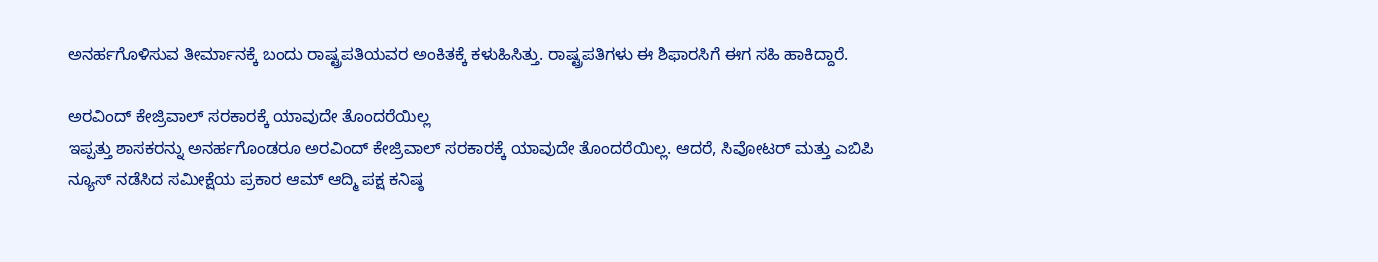ಅನರ್ಹಗೊಳಿಸುವ ತೀರ್ಮಾನಕ್ಕೆ ಬಂದು ರಾಷ್ಟ್ರಪತಿಯವರ ಅಂಕಿತಕ್ಕೆ ಕಳುಹಿಸಿತ್ತು. ರಾಷ್ಟ್ರಪತಿಗಳು ಈ ಶಿಫಾರಸಿಗೆ ಈಗ ಸಹಿ ಹಾಕಿದ್ದಾರೆ.

ಅರವಿಂದ್ ಕೇಜ್ರಿವಾಲ್ ಸರಕಾರಕ್ಕೆ ಯಾವುದೇ ತೊಂದರೆಯಿಲ್ಲ
ಇಪ್ಪತ್ತು ಶಾಸಕರನ್ನು ಅನರ್ಹಗೊಂಡರೂ ಅರವಿಂದ್ ಕೇಜ್ರಿವಾಲ್ ಸರಕಾರಕ್ಕೆ ಯಾವುದೇ ತೊಂದರೆಯಿಲ್ಲ. ಆದರೆ, ಸಿವೋಟರ್ ಮತ್ತು ಎಬಿಪಿ ನ್ಯೂಸ್ ನಡೆಸಿದ ಸಮೀಕ್ಷೆಯ ಪ್ರಕಾರ ಆಮ್ ಆದ್ಮಿ ಪಕ್ಷ ಕನಿಷ್ಠ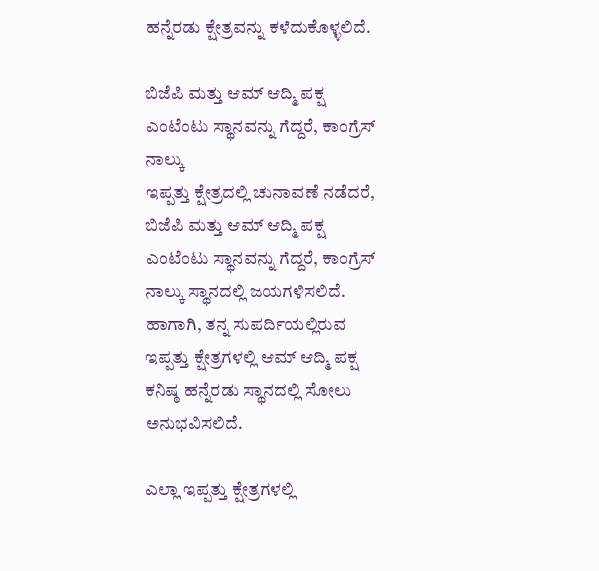ಹನ್ನೆರಡು ಕ್ಷೇತ್ರವನ್ನು ಕಳೆದುಕೊಳ್ಳಲಿದೆ.

ಬಿಜೆಪಿ ಮತ್ತು ಆಮ್ ಆದ್ಮಿ ಪಕ್ಷ ಎಂಟೆಂಟು ಸ್ಥಾನವನ್ನು ಗೆದ್ದರೆ, ಕಾಂಗ್ರೆಸ್ ನಾಲ್ಕು
ಇಪ್ಪತ್ತು ಕ್ಷೇತ್ರದಲ್ಲಿ ಚುನಾವಣೆ ನಡೆದರೆ, ಬಿಜೆಪಿ ಮತ್ತು ಆಮ್ ಆದ್ಮಿ ಪಕ್ಷ ಎಂಟೆಂಟು ಸ್ಥಾನವನ್ನು ಗೆದ್ದರೆ, ಕಾಂಗ್ರೆಸ್ ನಾಲ್ಕು ಸ್ಥಾನದಲ್ಲಿ ಜಯಗಳಿಸಲಿದೆ. ಹಾಗಾಗಿ, ತನ್ನ ಸುಪರ್ದಿಯಲ್ಲಿರುವ ಇಪ್ಪತ್ತು ಕ್ಷೇತ್ರಗಳಲ್ಲಿ ಆಮ್ ಆದ್ಮಿ ಪಕ್ಷ ಕನಿಷ್ಠ ಹನ್ನೆರಡು ಸ್ಥಾನದಲ್ಲಿ ಸೋಲು ಅನುಭವಿಸಲಿದೆ.

ಎಲ್ಲಾ ಇಪ್ಪತ್ತು ಕ್ಷೇತ್ರಗಳಲ್ಲಿ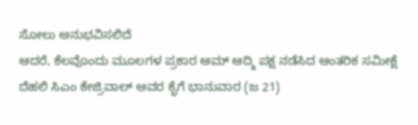ಸೋಲು ಅನುಭವಿಸಲಿದೆ
ಆದರೆ, ಕೆಲವೊಂದು ಮೂಲಗಳ ಪ್ರಕಾರ ಆಮ್ ಆದ್ಮಿ ಪಕ್ಷ ನಡೆಸಿದ ಆಂತರಿಕ ಸಮೀಕ್ಷೆ ದೆಹಲಿ ಸಿಎಂ ಕೇಜ್ರಿವಾಲ್ ಅವರ ಕೈಗೆ ಭಾನುವಾರ (ಜ 21)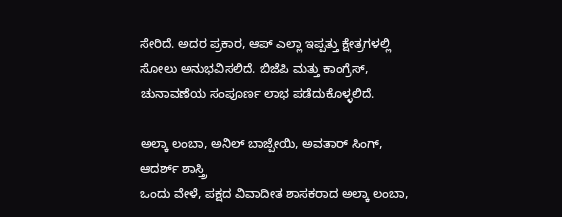ಸೇರಿದೆ. ಅದರ ಪ್ರಕಾರ, ಆಪ್ ಎಲ್ಲಾ ಇಪ್ಪತ್ತು ಕ್ಷೇತ್ರಗಳಲ್ಲಿ ಸೋಲು ಅನುಭವಿಸಲಿದೆ. ಬಿಜೆಪಿ ಮತ್ತು ಕಾಂಗ್ರೆಸ್, ಚುನಾವಣೆಯ ಸಂಪೂರ್ಣ ಲಾಭ ಪಡೆದುಕೊಳ್ಳಲಿದೆ.

ಅಲ್ಕಾ ಲಂಬಾ, ಅನಿಲ್ ಬಾಜ್ಪೇಯಿ, ಅವತಾರ್ ಸಿಂಗ್, ಆದರ್ಶ್ ಶಾಸ್ತ್ರಿ
ಒಂದು ವೇಳೆ, ಪಕ್ಷದ ವಿವಾದೀತ ಶಾಸಕರಾದ ಅಲ್ಕಾ ಲಂಬಾ,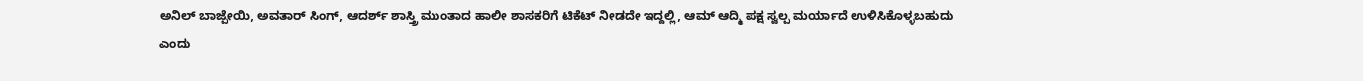ಅನಿಲ್ ಬಾಜ್ಪೇಯಿ, ಅವತಾರ್ ಸಿಂಗ್, ಆದರ್ಶ್ ಶಾಸ್ತ್ರಿ ಮುಂತಾದ ಹಾಲೀ ಶಾಸಕರಿಗೆ ಟಿಕೆಟ್ ನೀಡದೇ ಇದ್ದಲ್ಲಿ, ಆಮ್ ಆದ್ಮಿ ಪಕ್ಷ ಸ್ವಲ್ಪ ಮರ್ಯಾದೆ ಉಳಿಸಿಕೊಳ್ಳಬಹುದು ಎಂದು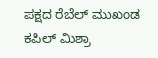ಪಕ್ಷದ ರೆಬೆಲ್ ಮುಖಂಡ ಕಪಿಲ್ ಮಿಶ್ರಾ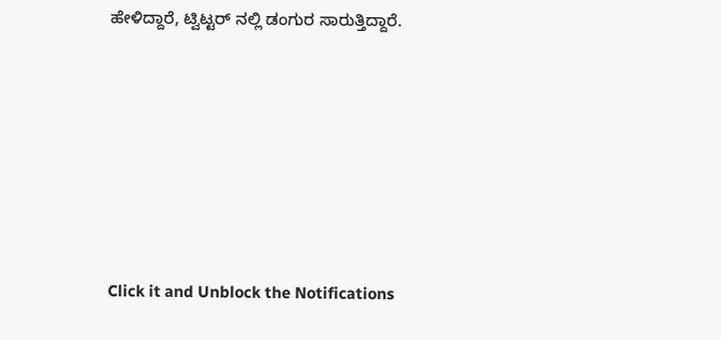ಹೇಳಿದ್ದಾರೆ, ಟ್ವಿಟ್ಟರ್ ನಲ್ಲಿ ಡಂಗುರ ಸಾರುತ್ತಿದ್ದಾರೆ.












Click it and Unblock the Notifications